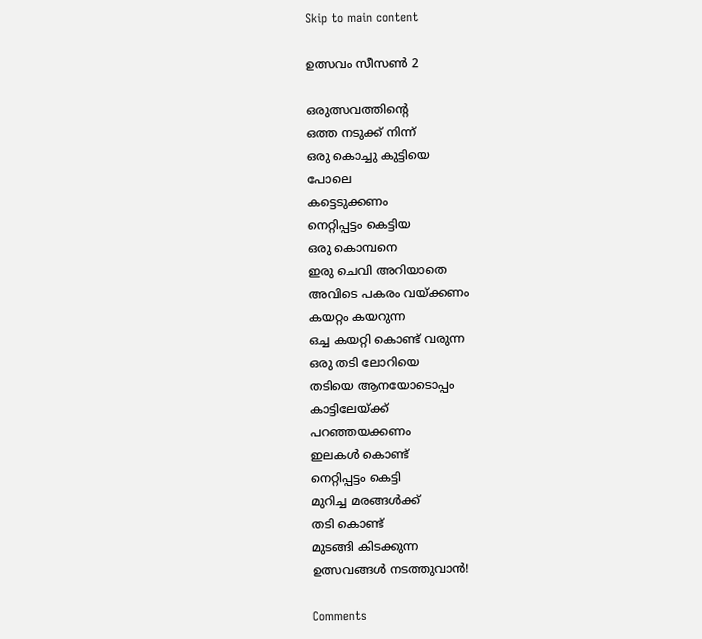Skip to main content

ഉത്സവം സീസണ്‍ 2

ഒരുത്സവത്തിന്റെ
ഒത്ത നടുക്ക് നിന്ന്
ഒരു കൊച്ചു കുട്ടിയെ
പോലെ
കട്ടെടുക്കണം
നെറ്റിപ്പട്ടം കെട്ടിയ
ഒരു കൊമ്പനെ
ഇരു ചെവി അറിയാതെ
അവിടെ പകരം വയ്ക്കണം
കയറ്റം കയറുന്ന
ഒച്ച കയറ്റി കൊണ്ട് വരുന്ന
ഒരു തടി ലോറിയെ
തടിയെ ആനയോടൊപ്പം
കാട്ടിലേയ്ക്ക്
പറഞ്ഞയക്കണം
ഇലകൾ കൊണ്ട്
നെറ്റിപ്പട്ടം കെട്ടി
മുറിച്ച മരങ്ങൾക്ക്
തടി കൊണ്ട്
മുടങ്ങി കിടക്കുന്ന
ഉത്സവങ്ങൾ നടത്തുവാൻ!

Comments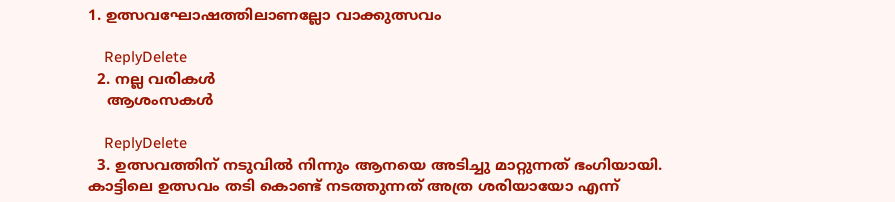1. ഉത്സവഘോഷത്തിലാണല്ലോ വാക്കുത്സവം

    ReplyDelete
  2. നല്ല വരികള്‍
    ആശംസകള്‍

    ReplyDelete
  3. ഉത്സവത്തിന്‌ നടുവിൽ നിന്നും ആനയെ അടിച്ചു മാറ്റുന്നത് ഭംഗിയായി. കാട്ടിലെ ഉത്സവം തടി കൊണ്ട് നടത്തുന്നത് അത്ര ശരിയായോ എന്ന്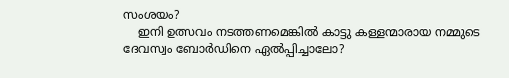സംശയം?
    ഇനി ഉത്സവം നടത്തണമെങ്കിൽ കാട്ടു കള്ളന്മാരായ നമ്മുടെ ദേവസ്വം ബോർഡിനെ ഏൽപ്പിച്ചാലോ?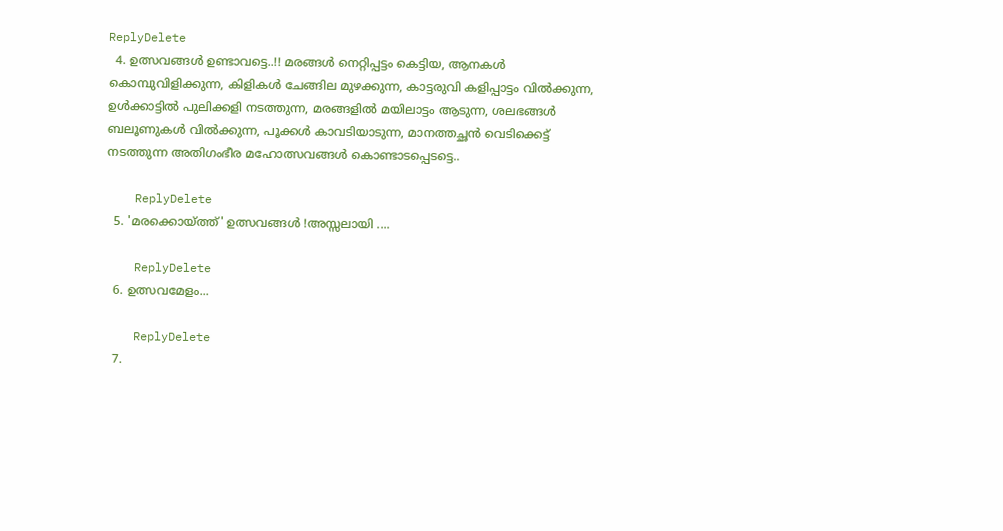ReplyDelete
  4. ഉത്സവങ്ങൾ ഉണ്ടാവട്ടെ..!! മരങ്ങള്‍ നെറ്റിപ്പട്ടം കെട്ടിയ, ആനകൾ കൊമ്പുവിളിക്കുന്ന, കിളികള്‍ ചേങ്ങില മുഴക്കുന്ന, കാട്ടരുവി കളിപ്പാട്ടം വില്‍ക്കുന്ന, ഉള്‍ക്കാട്ടില്‍ പുലിക്കളി നടത്തുന്ന, മരങ്ങളില്‍ മയിലാട്ടം ആടുന്ന, ശലഭങ്ങള്‍ ബലൂണുകൾ വില്‍ക്കുന്ന, പൂക്കള്‍ കാവടിയാടുന്ന, മാനത്തച്ഛന്‍ വെടിക്കെട്ട് നടത്തുന്ന അതിഗംഭീര മഹോത്സവങ്ങള്‍ കൊണ്ടാടപ്പെടട്ടെ..

    ReplyDelete
  5. 'മരക്കൊയ്ത്ത്' ഉത്സവങ്ങള്‍ !അസ്സലായി ....

    ReplyDelete
  6. ഉത്സവമേളം...

    ReplyDelete
  7.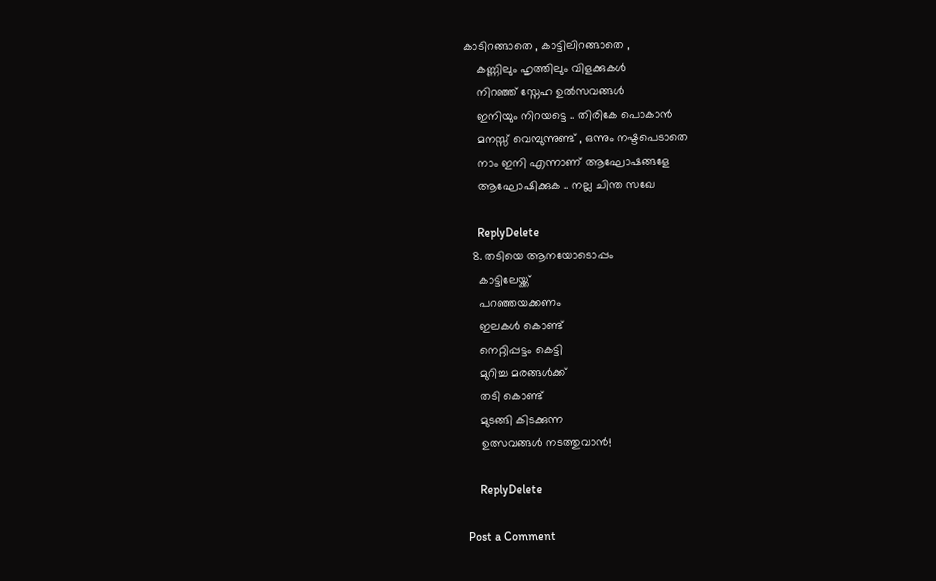കാടിറങ്ങാതെ , കാട്ടിലിറങ്ങാതെ ,
    കണ്ണിലും ഹൃത്തിലും വിളക്കുകള്‍
    നിറഞ്ഞ് സ്നേഹ ഉല്‍സവങ്ങള്‍
    ഇനിയും നിറയട്ടെ .. തിരികേ പൊകാന്‍
    മനസ്സ് വെമ്പുന്നുണ്ട് , ഒന്നും നഷ്ടപെടാതെ
    നാം ഇനി എന്നാണ് ആഘോഷങ്ങളേ
    ആഘോഷിക്കുക .. നല്ല ചിന്ത സഖേ

    ReplyDelete
  8. തടിയെ ആനയോടൊപ്പം
    കാട്ടിലേയ്ക്ക്
    പറഞ്ഞയക്കണം
    ഇലകൾ കൊണ്ട്
    നെറ്റിപ്പട്ടം കെട്ടി
    മുറിച്ച മരങ്ങൾക്ക്
    തടി കൊണ്ട്
    മുടങ്ങി കിടക്കുന്ന
    ഉത്സവങ്ങൾ നടത്തുവാൻ!

    ReplyDelete

Post a Comment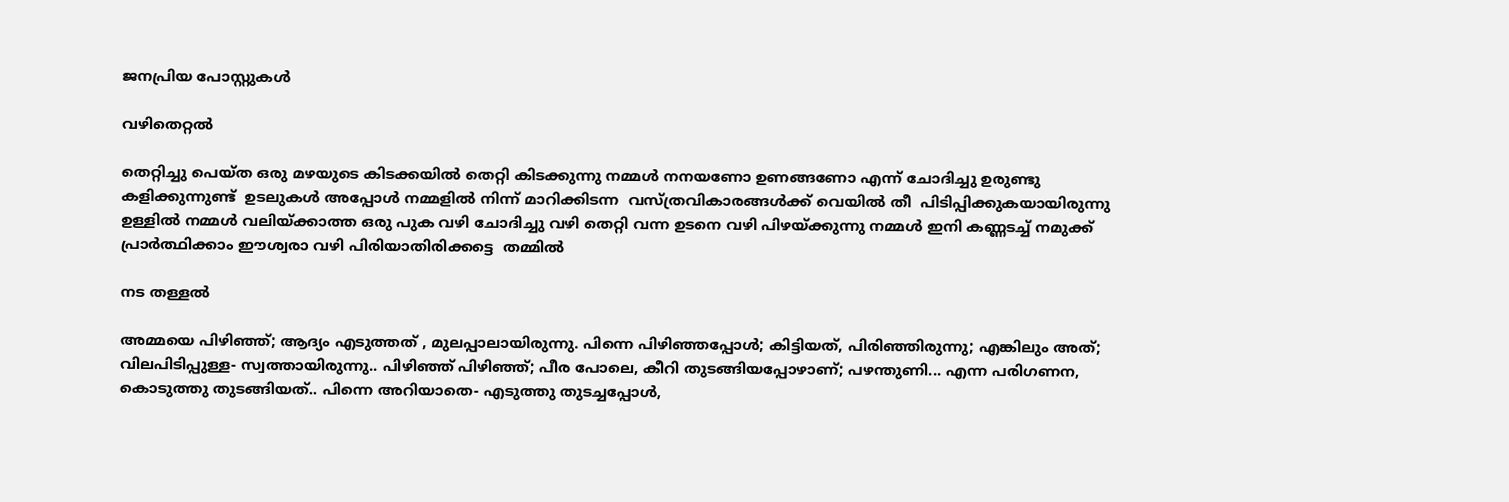ജനപ്രിയ പോസ്റ്റുകൾ

വഴിതെറ്റൽ

തെറ്റിച്ചു പെയ്ത ഒരു മഴയുടെ കിടക്കയിൽ തെറ്റി കിടക്കുന്നു നമ്മൾ നനയണോ ഉണങ്ങണോ എന്ന് ചോദിച്ചു ഉരുണ്ടു കളിക്കുന്നുണ്ട്  ഉടലുകൾ അപ്പോൾ നമ്മളിൽ നിന്ന് മാറിക്കിടന്ന  വസ്ത്രവികാരങ്ങൾക്ക് വെയിൽ തീ  പിടിപ്പിക്കുകയായിരുന്നു  ഉള്ളിൽ നമ്മൾ വലിയ്ക്കാത്ത ഒരു പുക വഴി ചോദിച്ചു വഴി തെറ്റി വന്ന ഉടനെ വഴി പിഴയ്ക്കുന്നു നമ്മൾ ഇനി കണ്ണടച്ച് നമുക്ക് പ്രാർത്ഥിക്കാം ഈശ്വരാ വഴി പിരിയാതിരിക്കട്ടെ  തമ്മിൽ

നട തള്ളൽ

അമ്മയെ പിഴിഞ്ഞ്; ആദ്യം എടുത്തത്‌ , മുലപ്പാലായിരുന്നു. പിന്നെ പിഴിഞ്ഞപ്പോൾ; കിട്ടിയത്, പിരിഞ്ഞിരുന്നു; എങ്കിലും അത്; വിലപിടിപ്പുള്ള- സ്വത്തായിരുന്നു.. പിഴിഞ്ഞ് പിഴിഞ്ഞ്; പീര പോലെ, കീറി തുടങ്ങിയപ്പോഴാണ്; പഴന്തുണി... എന്ന പരിഗണന, കൊടുത്തു തുടങ്ങിയത്.. പിന്നെ അറിയാതെ- എടുത്തു തുടച്ചപ്പോൾ,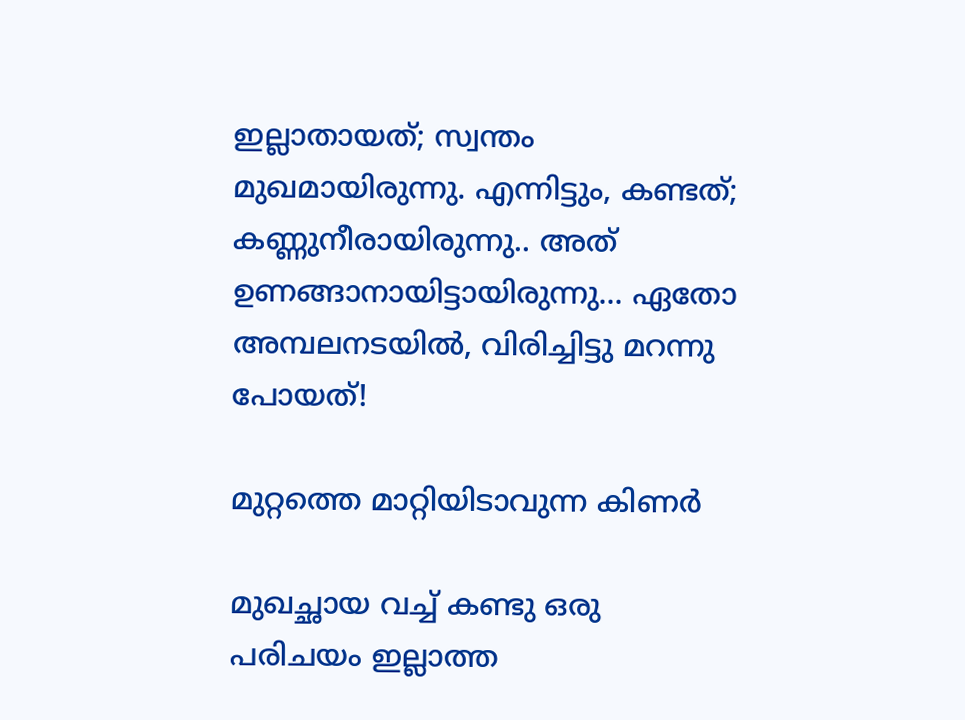ഇല്ലാതായത്; സ്വന്തം മുഖമായിരുന്നു. എന്നിട്ടും, കണ്ടത്; കണ്ണുനീരായിരുന്നു.. അത് ഉണങ്ങാനായിട്ടായിരുന്നു... ഏതോ അമ്പലനടയിൽ, വിരിച്ചിട്ടു മറന്നു പോയത്!

മുറ്റത്തെ മാറ്റിയിടാവുന്ന കിണർ

മുഖച്ഛായ വച്ച് കണ്ടു ഒരു പരിചയം ഇല്ലാത്ത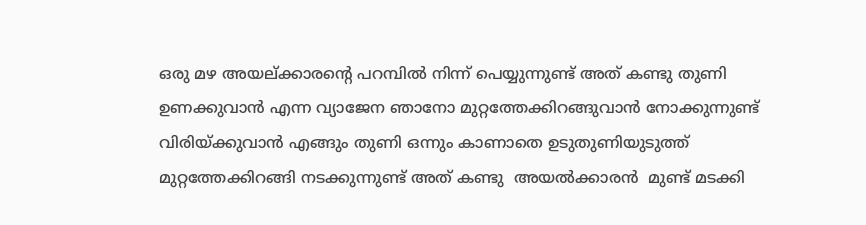ഒരു മഴ അയല്ക്കാരന്റെ പറമ്പിൽ നിന്ന് പെയ്യുന്നുണ്ട് അത് കണ്ടു തുണി ഉണക്കുവാൻ എന്ന വ്യാജേന ഞാനോ മുറ്റത്തേക്കിറങ്ങുവാൻ നോക്കുന്നുണ്ട് വിരിയ്ക്കുവാൻ എങ്ങും തുണി ഒന്നും കാണാതെ ഉടുതുണിയുടുത്ത് മുറ്റത്തേക്കിറങ്ങി നടക്കുന്നുണ്ട് അത് കണ്ടു  അയൽക്കാരൻ  മുണ്ട് മടക്കി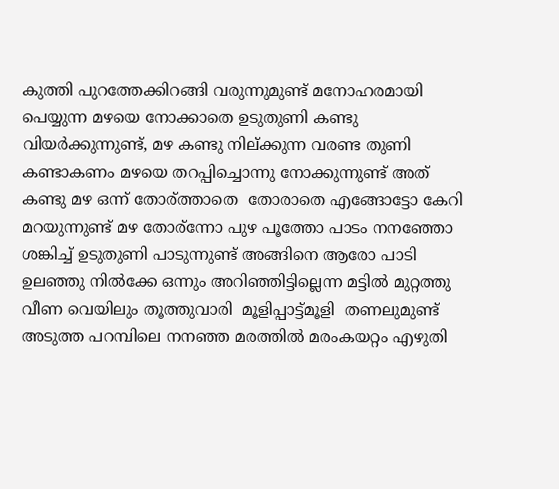കുത്തി പുറത്തേക്കിറങ്ങി വരുന്നുമുണ്ട് മനോഹരമായി പെയ്യുന്ന മഴയെ നോക്കാതെ ഉടുതുണി കണ്ടു വിയർക്കുന്നുണ്ട്‌, മഴ കണ്ടു നില്ക്കുന്ന വരണ്ട തുണി കണ്ടാകണം മഴയെ തറപ്പിച്ചൊന്നു നോക്കുന്നുണ്ട് അത് കണ്ടു മഴ ഒന്ന് തോര്ത്താതെ  തോരാതെ എങ്ങോട്ടോ കേറി മറയുന്നുണ്ട്‌ മഴ തോര്ന്നോ പുഴ പൂത്തോ പാടം നനഞ്ഞോ ശങ്കിച്ച് ഉടുതുണി പാടുന്നുണ്ട് അങ്ങിനെ ആരോ പാടി ഉലഞ്ഞു നിൽക്കേ ഒന്നും അറിഞ്ഞിട്ടില്ലെന്ന മട്ടിൽ മുറ്റത്തു വീണ വെയിലും തൂത്തുവാരി  മൂളിപ്പാട്ട്മൂളി  തണലുമുണ്ട് അടുത്ത പറമ്പിലെ നനഞ്ഞ മരത്തിൽ മരംകയറ്റം എഴുതി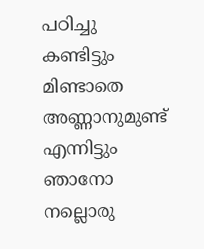പഠിച്ചു കണ്ടിട്ടും മിണ്ടാതെ അണ്ണാനുമുണ്ട്‌ എന്നിട്ടും ഞാനോ നല്ലൊരു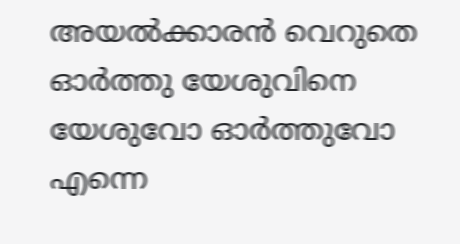അയൽക്കാരൻ വെറുതെ ഓർത്തു യേശുവിനെ യേശുവോ ഓർത്തുവോ എന്നെ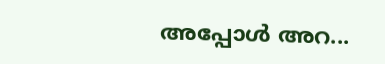അപ്പോൾ അറ...